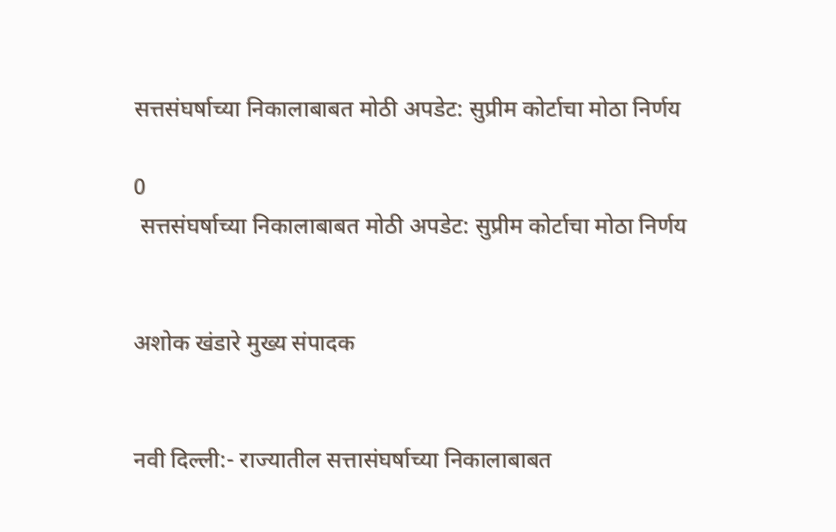सत्तसंघर्षाच्या निकालाबाबत मोठी अपडेट: सुप्रीम कोर्टाचा मोठा निर्णय

0
 सत्तसंघर्षाच्या निकालाबाबत मोठी अपडेट: सुप्रीम कोर्टाचा मोठा निर्णय


अशोक खंडारे मुख्य संपादक


नवी दिल्ली:- राज्यातील सत्तासंघर्षाच्या निकालाबाबत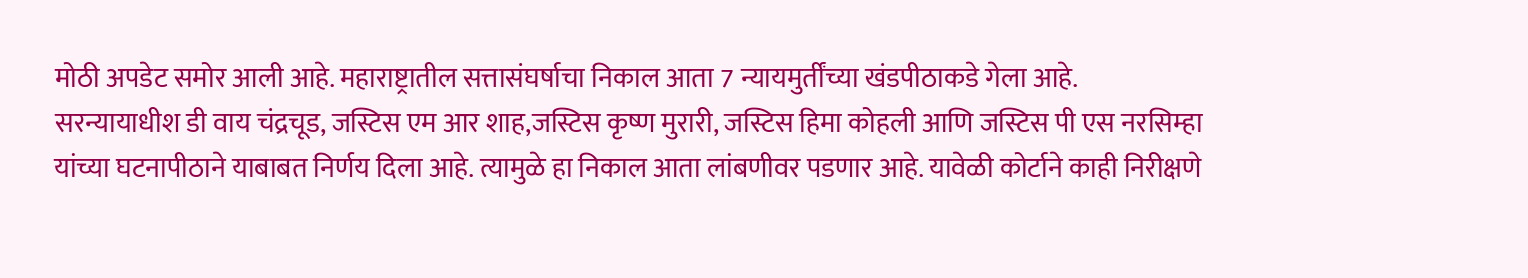मोठी अपडेट समोर आली आहे. महाराष्ट्रातील सत्तासंघर्षाचा निकाल आता 7 न्यायमुर्तींच्या खंडपीठाकडे गेला आहे.
सरन्यायाधीश डी वाय चंद्रचूड, जस्टिस एम आर शाह,जस्टिस कृष्ण मुरारी, जस्टिस हिमा कोहली आणि जस्टिस पी एस नरसिम्हा यांच्या घटनापीठाने याबाबत निर्णय दिला आहे. त्यामुळे हा निकाल आता लांबणीवर पडणार आहे. यावेळी कोर्टाने काही निरीक्षणे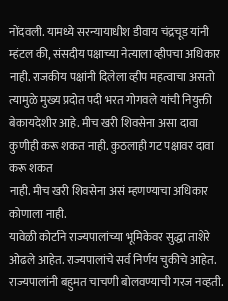नोंदवली. यामध्ये सरन्यायाधीश डीवाय चंद्रचूड यांनी म्हंटल की, संसदीय पक्षाच्या नेत्याला व्हीपचा अधिकार नाही. राजकीय पक्षांनी दिलेला व्हीप महत्वाचा असतो त्यामुळे मुख्य प्रदोत पदी भरत गोगवले यांची नियुक्ती बेकायदेशीर आहे. मीच खरी शिवसेना असा दावा कुणीही करू शकत नाही. कुठलाही गट पक्षावर दावा करू शकत
नाही. मीच खरी शिवसेना असं म्हणण्याचा अधिकार कोणाला नाही.
यावेळी कोर्टाने राज्यपालांच्या भूमिकेवर सुद्धा ताशेरे ओढले आहेत. राज्यपालांचे सर्व निर्णय चुकीचे आहेत. राज्यपालांनी बहुमत चाचणी बोलवण्याची गरज नव्हती.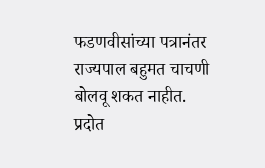फडणवीसांच्या पत्रानंतर राज्यपाल बहुमत चाचणी बोलवू शकत नाहीत. प्रदोत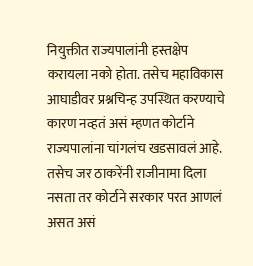नियुक्तीत राज्यपालांनी हस्तक्षेप करायला नको होता. तसेच महाविकास आघाडीवर प्रश्नचिन्ह उपस्थित करण्याचे कारण नव्हतं असं म्हणत कोर्टाने राज्यपालांना चांगलंच खडसावलं आहे. तसेच जर ठाकरेंनी राजीनामा दिला नसता तर कोर्टाने सरकार परत आणलं असत असं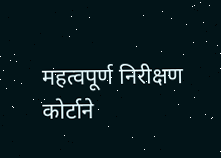महत्वपूर्ण निरीक्षण कोर्टाने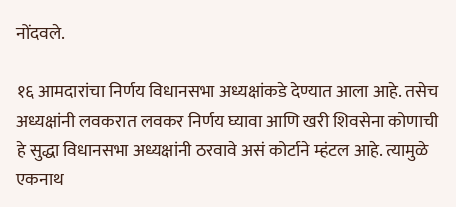नोंदवले.

१६ आमदारांचा निर्णय विधानसभा अध्यक्षांकडे देण्यात आला आहे. तसेच अध्यक्षांनी लवकरात लवकर निर्णय घ्यावा आणि खरी शिवसेना कोणाची हे सुद्धा विधानसभा अध्यक्षांनी ठरवावे असं कोर्टाने म्हंटल आहे. त्यामुळे एकनाथ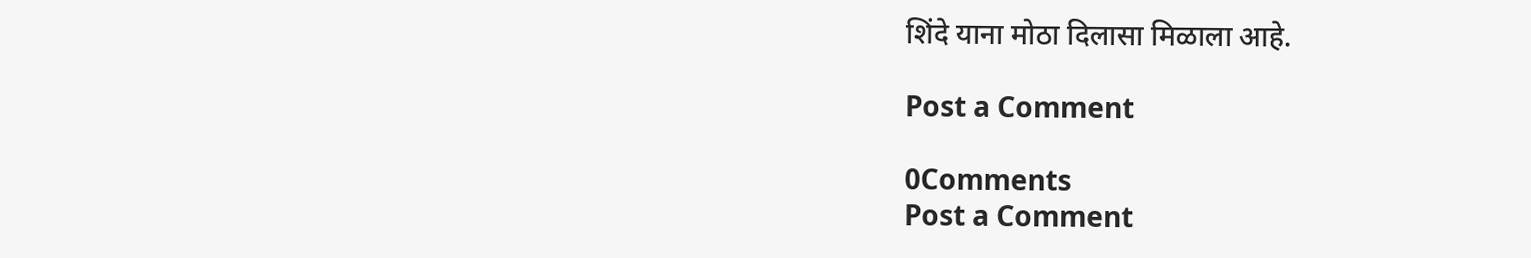शिंदे याना मोठा दिलासा मिळाला आहे.

Post a Comment

0Comments
Post a Comment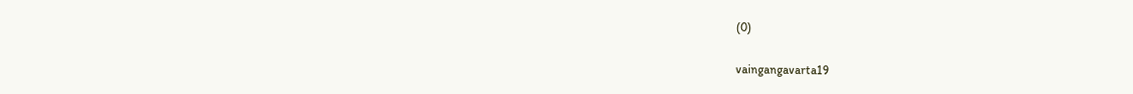(0)

vaingangavarta19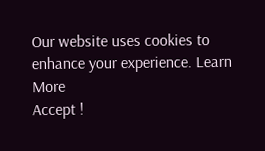Our website uses cookies to enhance your experience. Learn More
Accept !